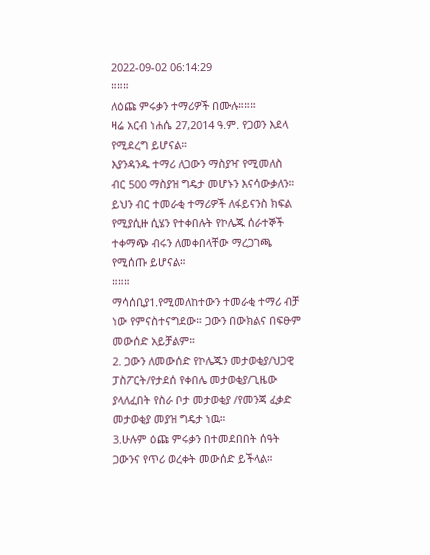2022-09-02 06:14:29
።።።
ለዕጩ ምሩቃን ተማሪዎች በሙሉ።።።
ዛሬ አርብ ነሐሴ 27,2014 ዓ.ም. የጋወን እደላ የሚደረግ ይሆናል።
እያንዳንዱ ተማሪ ለጋውን ማስያዣ የሚመለስ
ብር 500 ማስያዝ ግዴታ መሆኑን እናሳውቃለን። ይህን ብር ተመራቂ ተማሪዎች ለፋይናንስ ክፍል የሚያሲዙ ሲሄን የተቀበሉት የኮሌጁ ሰራተኞች ተቀማጭ ብሩን ለመቀበላቸው ማረጋገጫ የሚሰጡ ይሆናል።
።።።
ማሳሰቢያ1.የሚመለከተውን ተመራቂ ተማሪ ብቻ ነው የምናስተናግደው። ጋውን በውክልና በፍፁም መውሰድ አይቻልም።
2. ጋውን ለመውሰድ የኮሌጁን መታወቂያ/ህጋዊ ፓስፖርት/የታደሰ የቀበሌ መታወቂያ/ጊዜው ያላለፈበት የስራ ቦታ መታወቂያ /የመንጃ ፈቃድ መታወቂያ መያዝ ግዴታ ነዉ።
3.ሁሉም ዕጩ ምሩቃን በተመደበበት ሰዓት ጋውንና የጥሪ ወረቀት መውሰድ ይችላል።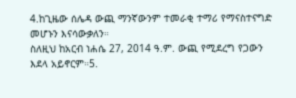4.ከጊዜው ሰሌዳ ውጪ ማንኛውንም ተመራቂ ተማሪ የማናስተናግድ መሆኑን እናሳውቃለን።
ስለዚህ ከአርብ ነሐሴ 27, 2014 ዓ.ም. ውጪ የሚደረግ የጋውን እደላ አይኖርም።5.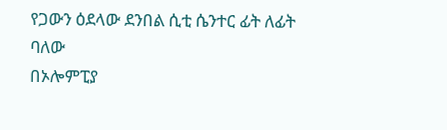የጋውን ዕደላው ደንበል ሲቲ ሴንተር ፊት ለፊት ባለው
በኦሎምፒያ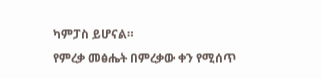ካምፓስ ይሆናል።
የምረቃ መፅሔት በምረቃው ቀን የሚሰጥ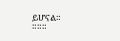ይሆናል።
።።።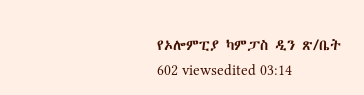የኦሎምፒያ ካምፓስ ዲን ጽ/ቤት
602 viewsedited 03:14